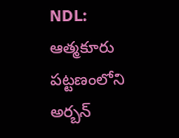NDL: ఆత్మకూరు పట్టణంలోని అర్బన్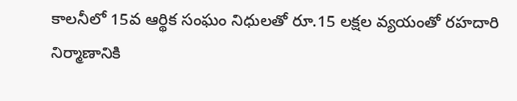కాలనీలో 15వ ఆర్థిక సంఘం నిధులతో రూ.15 లక్షల వ్యయంతో రహదారి నిర్మాణానికి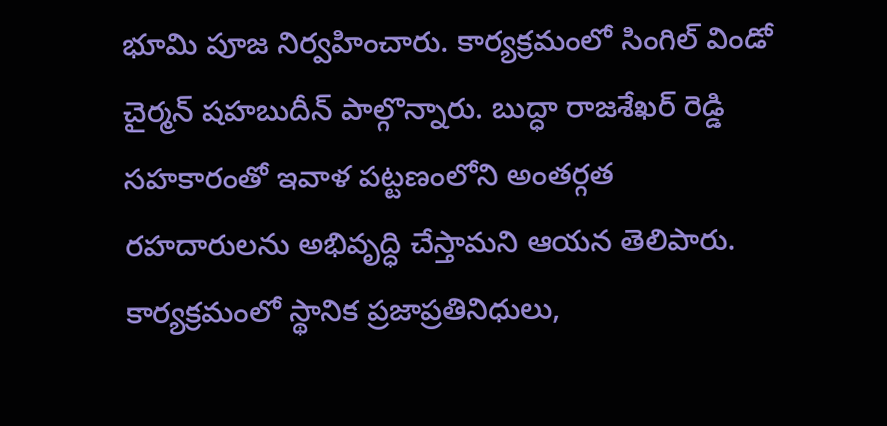భూమి పూజ నిర్వహించారు. కార్యక్రమంలో సింగిల్ విండో చైర్మన్ షహబుదీన్ పాల్గొన్నారు. బుద్ధా రాజశేఖర్ రెడ్డి సహకారంతో ఇవాళ పట్టణంలోని అంతర్గత రహదారులను అభివృద్ధి చేస్తామని ఆయన తెలిపారు. కార్యక్రమంలో స్థానిక ప్రజాప్రతినిధులు,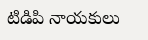టిడిపి నాయకులు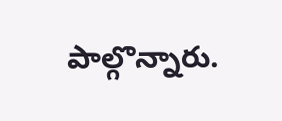పాల్గొన్నారు.